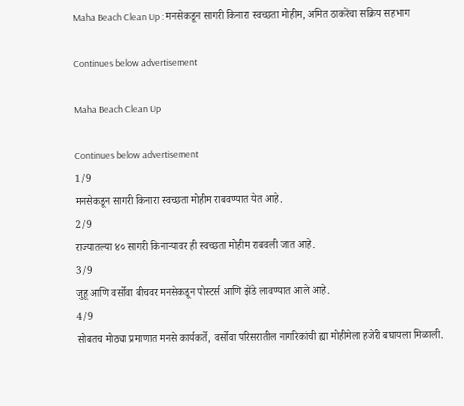Maha Beach Clean Up : मनसेकडून सागरी किनारा स्वच्छता मोहीम, अमित ठाकरेंचा सक्रिय सहभाग

Continues below advertisement

Maha Beach Clean Up

Continues below advertisement
1/9
मनसेकडून सागरी किनारा स्वच्छता मोहीम राबवण्यात येत आहे.
2/9
राज्यातल्या ४० सागरी किनाऱ्यावर ही स्वच्छता मोहीम राबवली जात आहे.
3/9
जुहू आणि वर्सोवा बीचवर मनसेकडून पोस्टर्स आणि झेंडे लावण्यात आले आहे.
4/9
सोबतच मोठ्या प्रमाणात मनसे कार्यकर्ते, वर्सोवा परिसरातील नागरिकांची ह्या मोहीमेला हजेरी बघायला मिळाली.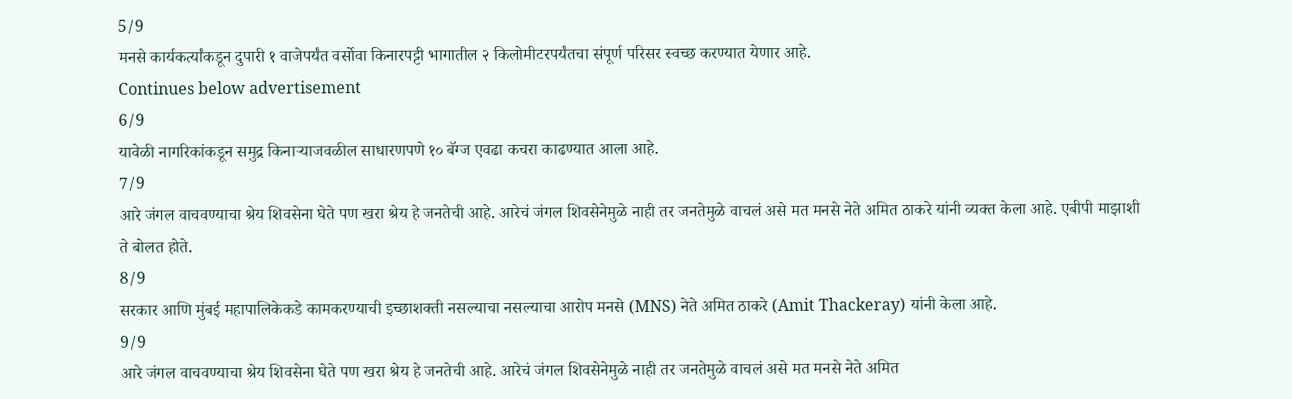5/9
मनसे कार्यकर्त्यांकडून दुपारी १ वाजेपर्यंत वर्सोवा किनारपट्टी भागातील २ किलोमीटरपर्यंतचा संपूर्ण परिसर स्वच्छ करण्यात येणार आहे.
Continues below advertisement
6/9
यावेळी नागरिकांकडून समुद्र किनाऱ्याजवळील साधारणपणे १० बॅग्ज एवढा कचरा काढण्यात आला आहे.
7/9
आरे जंगल वाचवण्याचा श्रेय शिवसेना घेते पण खरा श्रेय हे जनतेची आहे. आरेचं जंगल शिवसेनेमुळे नाही तर जनतेमुळे वाचलं असे मत मनसे नेते अमित ठाकरे यांनी व्यक्त केला आहे. एबीपी माझाशी ते बोलत होते.
8/9
सरकार आणि मुंबई महापालिकेकडे कामकरण्याची इच्छाशक्ती नसल्याचा नसल्याचा आरोप मनसे (MNS) नेते अमित ठाकरे (Amit Thackeray) यांनी केला आहे.
9/9
आरे जंगल वाचवण्याचा श्रेय शिवसेना घेते पण खरा श्रेय हे जनतेची आहे. आरेचं जंगल शिवसेनेमुळे नाही तर जनतेमुळे वाचलं असे मत मनसे नेते अमित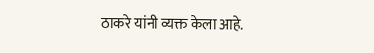ठाकरे यांनी व्यक्त केला आहे.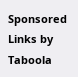Sponsored Links by Taboola